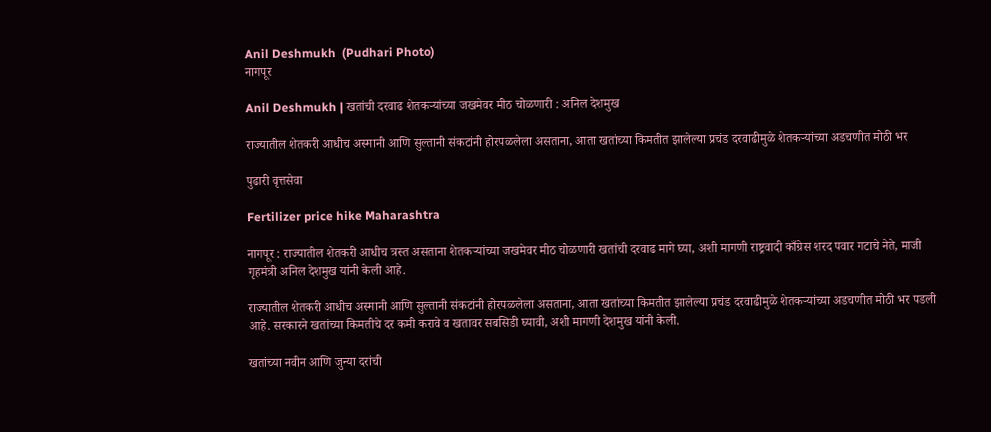Anil Deshmukh  (Pudhari Photo)
नागपूर

Anil Deshmukh | खतांची दरवाढ शेतकऱ्यांच्या जखमेवर मीठ चोळणारी : अनिल देशमुख

राज्यातील शेतकरी आधीच अस्मानी आणि सुल्तानी संकटांनी होरपळलेला असताना, आता खतांच्या किमतीत झालेल्या प्रचंड दरवाढीमुळे शेतकऱ्यांच्या अडचणीत मोठी भर

पुढारी वृत्तसेवा

Fertilizer price hike Maharashtra

नागपूर : राज्यातील शेतकरी आधीच त्रस्त असताना शेतकऱ्यांच्या जखमेवर मीठ चोळणारी खतांची दरवाढ मागे घ्या, अशी मागणी राष्ट्रवादी काँग्रेस शरद पवार गटाचे नेते, माजी गृहमंत्री अनिल देशमुख यांनी केली आहे.

राज्यातील शेतकरी आधीच अस्मानी आणि सुल्तानी संकटांनी होरपळलेला असताना, आता खतांच्या किमतीत झालेल्या प्रचंड दरवाढीमुळे शेतकऱ्यांच्या अडचणीत मोठी भर पडली आहे. सरकारने खतांच्या किमतीचे दर कमी करावे व खतावर सबसिडी घ्यावी, अशी मागणी देशमुख यांनी केली.

खतांच्या नवीन आणि जुन्या दरांची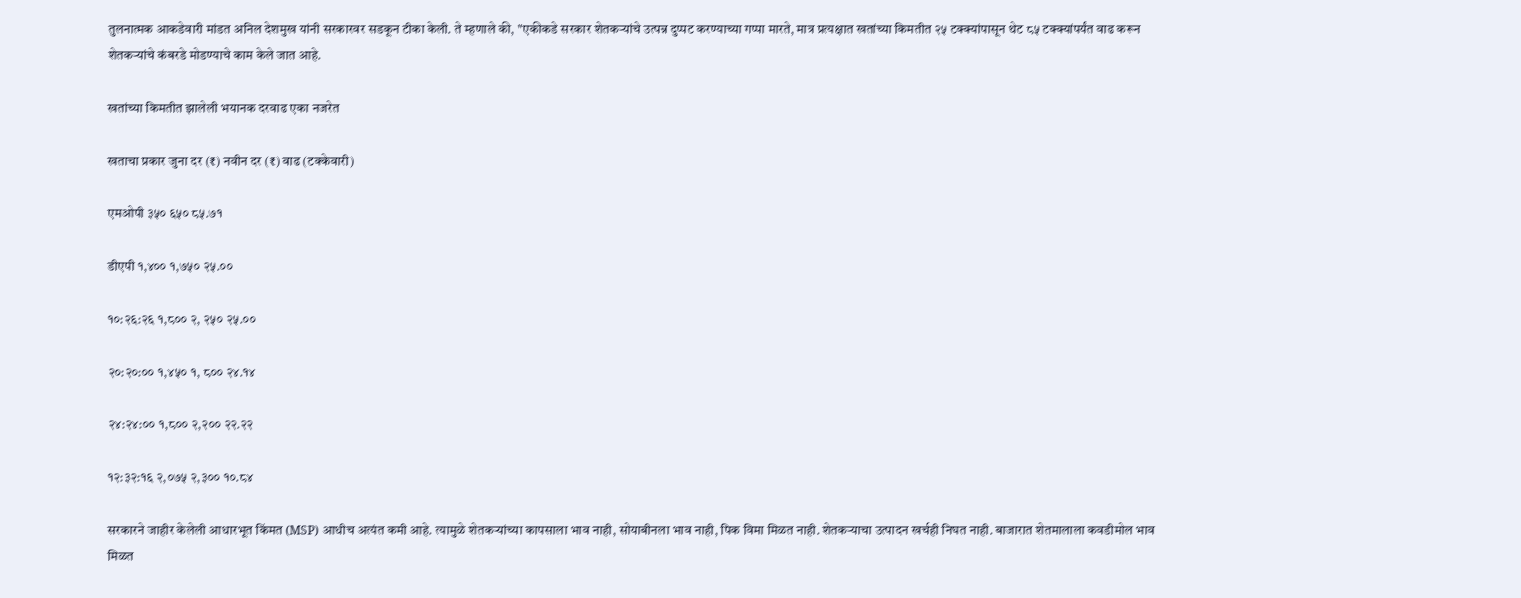तुलनात्मक आकडेवारी मांडत अनिल देशमुख यांनी सरकारवर सडकून टीका केली. ते म्हणाले की, "एकीकडे सरकार शेतकऱ्यांचे उत्पन्न दुप्पट करण्याच्या गप्पा मारते, मात्र प्रत्यक्षात खतांच्या किमतीत २५ टक्क्यांपासून थेट ८५ टक्क्यांपर्यंत वाढ करून शेतकऱ्यांचे कंबरडे मोडण्याचे काम केले जात आहे.

खतांच्या किमतीत झालेली भयानक दरवाढ एका नजरेत

खताचा प्रकार जुना दर (₹) नवीन दर (₹) वाढ (टक्केवारी)

एमओपी ३५० ६५० ८५.७१

डीएपी १,४०० १,७५० २५.००

१०:२६:२६ १,८०० २, २५० २५.००

२०:२०:०० १,४५० १, ८०० २४.१४

२४:२४:०० १,८०० २,२०० २२.२२

१२:३२:१६ २,०७५ २,३०० १०.८४

सरकारने जाहीर केलेली आधारभूत किंमत (MSP) आधीच अत्यंत कमी आहे. त्यामुळे शेतकऱ्यांच्या कापसाला भाव नाही, सोयाबीनला भाव नाही, पिक विमा मिळत नाही. शेतकऱ्याचा उत्पादन खर्चही निघत नाही. बाजारात शेतमालाला कवडीमोल भाव मिळत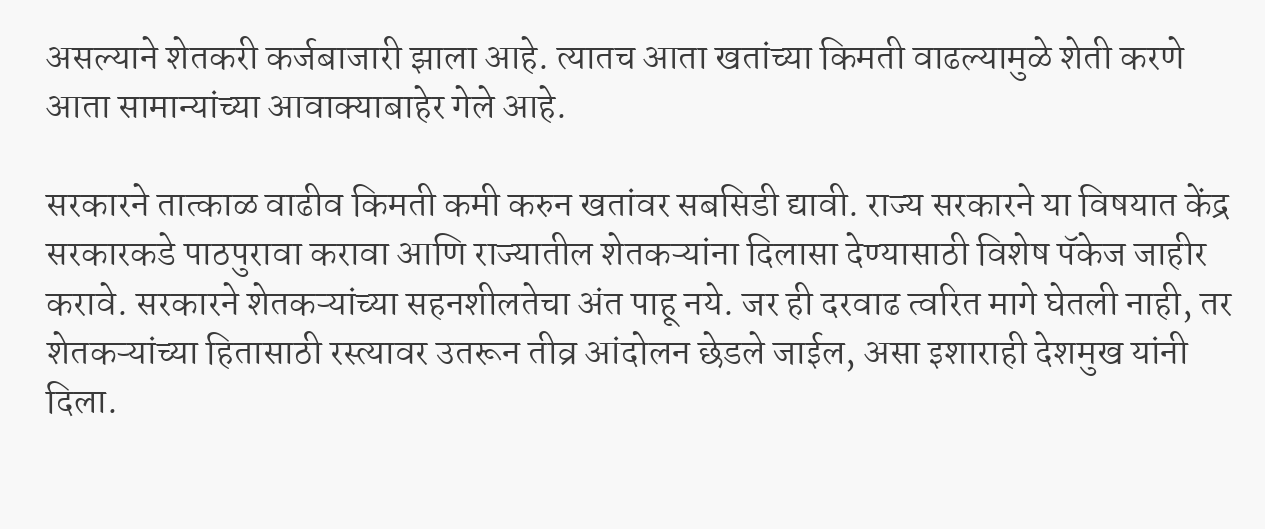असल्याने शेतकरी कर्जबाजारी झाला आहे. त्यातच आता खतांच्या किमती वाढल्यामुळे शेती करणे आता सामान्यांच्या आवाक्याबाहेर गेले आहे.

सरकारने तात्काळ वाढीव किमती कमी करुन खतांवर सबसिडी द्यावी. राज्य सरकारने या विषयात केंद्र सरकारकडे पाठपुरावा करावा आणि राज्यातील शेतकऱ्यांना दिलासा देण्यासाठी विशेष पॅकेज जाहीर करावे. सरकारने शेतकऱ्यांच्या सहनशीलतेचा अंत पाहू नये. जर ही दरवाढ त्वरित मागे घेतली नाही, तर शेतकऱ्यांच्या हितासाठी रस्त्यावर उतरून तीव्र आंदोलन छेडले जाईल, असा इशाराही देशमुख यांनी दिला.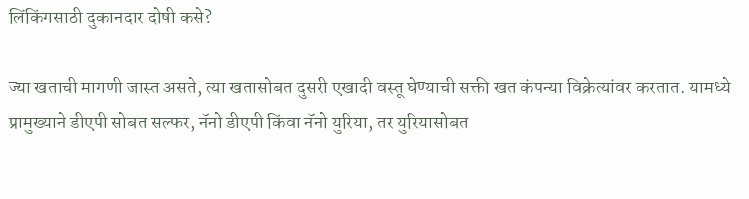लिंकिंगसाठी दुकानदार दोषी कसे?

ज्या खताची मागणी जास्त असते, त्या खतासोबत दुसरी एखादी वस्तू घेण्याची सक्ती खत कंपन्या विक्रेत्यांवर करतात. यामध्ये प्रामुख्याने डीएपी सोबत सल्फर, नॅनो डीएपी किंवा नॅनो युरिया, तर युरियासोबत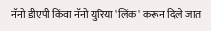नॅनो डीएपी किंवा नॅनो युरिया 'लिंक' करून दिले जात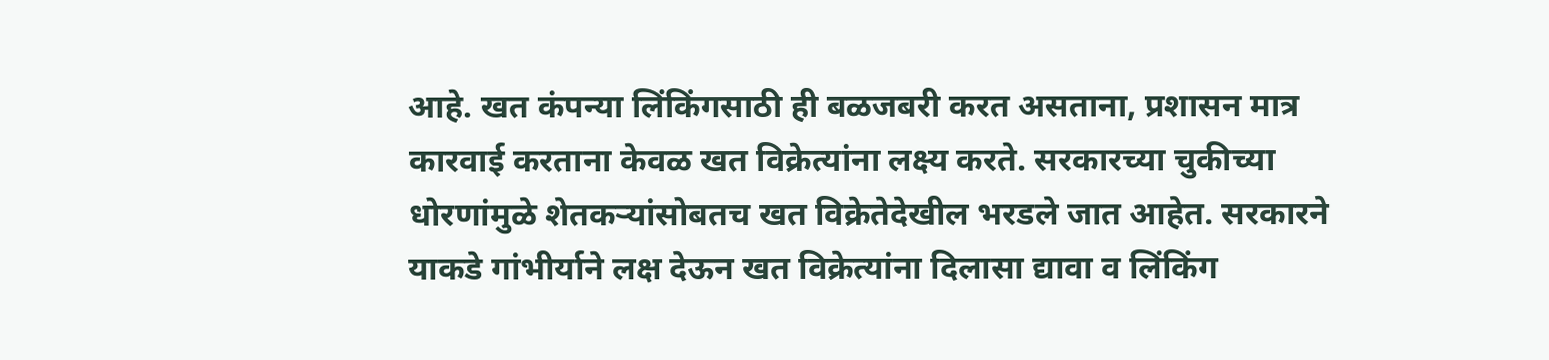आहे. खत कंपन्या लिंकिंगसाठी ही बळजबरी करत असताना, प्रशासन मात्र कारवाई करताना केवळ खत विक्रेत्यांना लक्ष्य करते. सरकारच्या चुकीच्या धोरणांमुळे शेतकऱ्यांसोबतच खत विक्रेतेदेखील भरडले जात आहेत. सरकारने याकडे गांभीर्याने लक्ष देऊन खत विक्रेत्यांना दिलासा द्यावा व लिंकिंग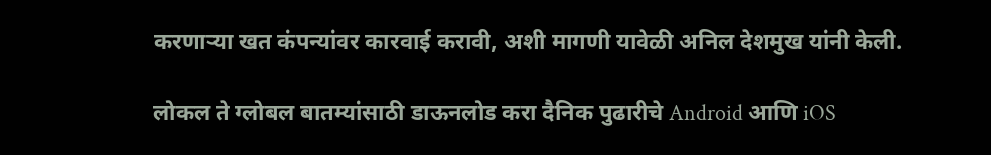करणाऱ्या खत कंपन्यांवर कारवाई करावी, अशी मागणी यावेळी अनिल देशमुख यांनी केली.

लोकल ते ग्लोबल बातम्यांसाठी डाऊनलोड करा दैनिक पुढारीचे Android आणि iOS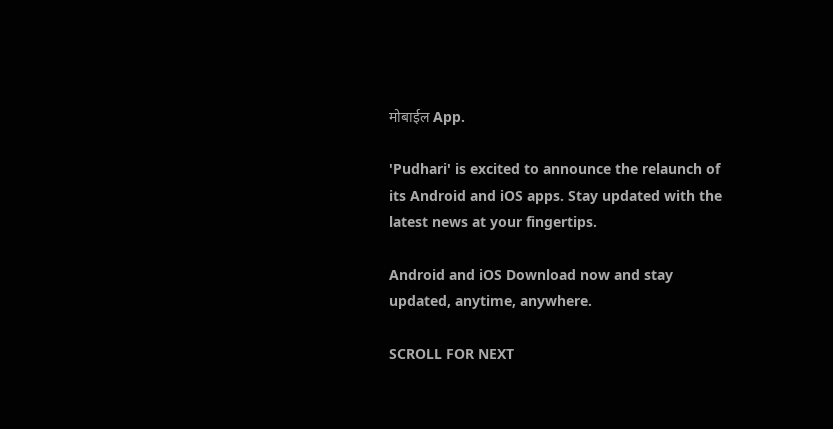मोबाईल App.

'Pudhari' is excited to announce the relaunch of its Android and iOS apps. Stay updated with the latest news at your fingertips.

Android and iOS Download now and stay updated, anytime, anywhere.

SCROLL FOR NEXT